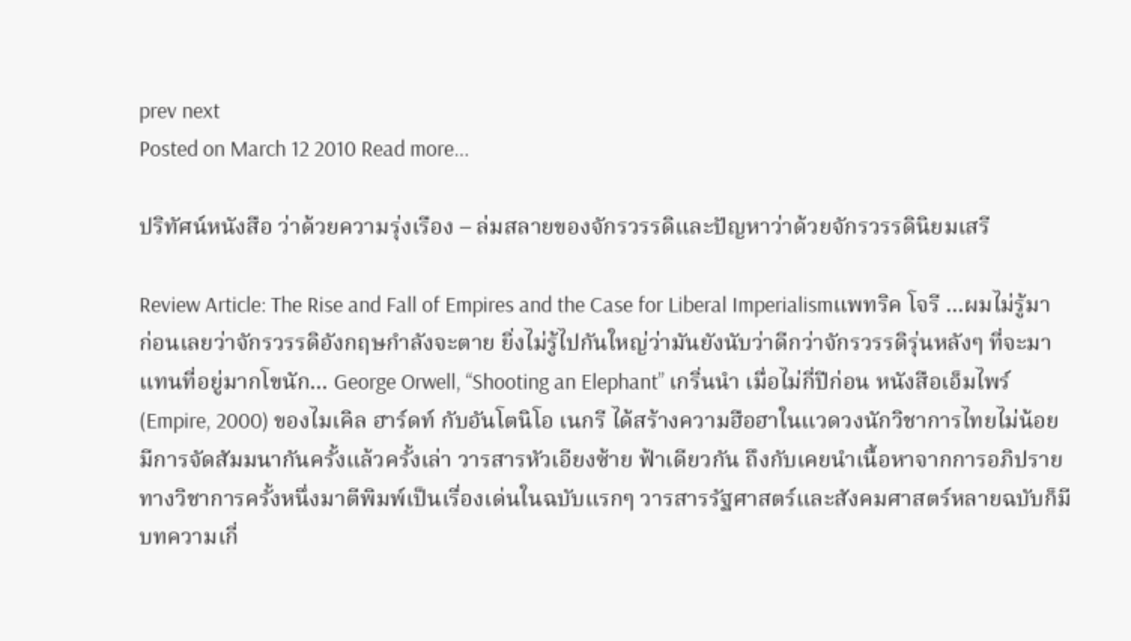prev next
Posted on March 12 2010 Read more...

ปริทัศน์หนังสือ ว่าด้วยความรุ่งเรือง – ล่มสลายของจักรวรรดิและปัญหาว่าด้วยจักรวรรดินิยมเสรี

Review Article: The Rise and Fall of Empires and the Case for Liberal Imperialismแพทริค โจรี ...ผมไม่รู้มาก่อนเลยว่าจักรวรรดิอังกฤษกำลังจะตาย ยิ่งไม่รู้ไปกันใหญ่ว่ามันยังนับว่าดีกว่าจักรวรรดิรุ่นหลังๆ ที่จะมาแทนที่อยู่มากโขนัก... George Orwell, “Shooting an Elephant” เกริ่นนำ เมื่อไม่กี่ปีก่อน หนังสือเอ็มไพร์ (Empire, 2000) ของไมเคิล ฮาร์ดท์ กับอันโตนิโอ เนกรี ได้สร้างความฮือฮาในแวดวงนักวิชาการไทยไม่น้อย มีการจัดสัมมนากันครั้งแล้วครั้งเล่า วารสารหัวเอียงซ้าย ฟ้าเดียวกัน ถึงกับเคยนำเนื้อหาจากการอภิปรายทางวิชาการครั้งหนึ่งมาตีพิมพ์เป็นเรื่องเด่นในฉบับแรกๆ วารสารรัฐศาสตร์และสังคมศาสตร์หลายฉบับก็มีบทความเกี่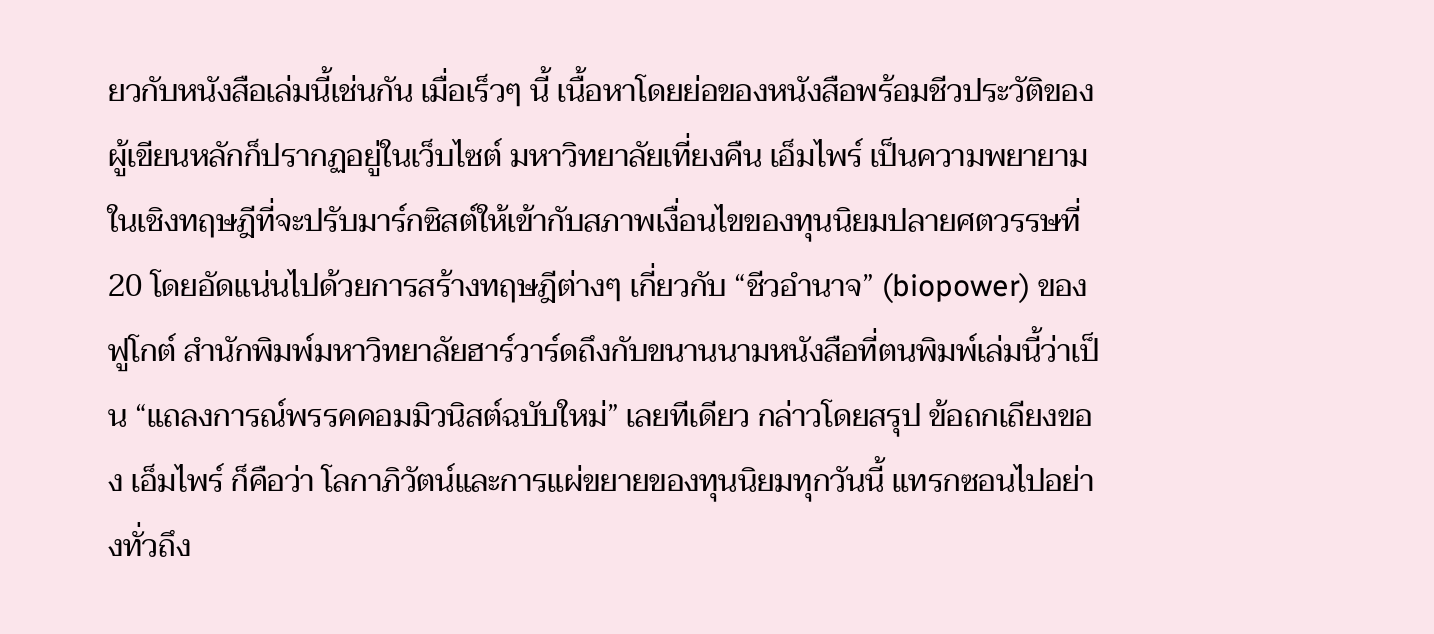ยวกับหนังสือเล่มนี้เช่นกัน เมื่อเร็วๆ นี้ เนื้อหาโดยย่อของหนังสือพร้อมชีวประวัติของผู้เขียนหลักก็ปรากฏอยู่ในเว็บไซต์ มหาวิทยาลัยเที่ยงคืน เอ็มไพร์ เป็นความพยายามในเชิงทฤษฎีที่จะปรับมาร์กซิสต์ให้เข้ากับสภาพเงื่อนไขของทุนนิยมปลายศตวรรษที่ 20 โดยอัดแน่นไปด้วยการสร้างทฤษฎีต่างๆ เกี่ยวกับ “ชีวอำนาจ” (biopower) ของฟูโกต์ สำนักพิมพ์มหาวิทยาลัยฮาร์วาร์ดถึงกับขนานนามหนังสือที่ตนพิมพ์เล่มนี้ว่าเป็น “แถลงการณ์พรรคคอมมิวนิสต์ฉบับใหม่” เลยทีเดียว กล่าวโดยสรุป ข้อถกเถียงของ เอ็มไพร์ ก็คือว่า โลกาภิวัตน์และการแผ่ขยายของทุนนิยมทุกวันนี้ แทรกซอนไปอย่างทั่วถึง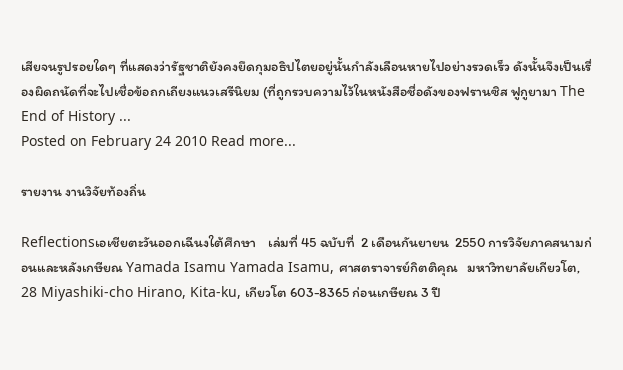เสียจนรูปรอยใดๆ ที่แสดงว่ารัฐชาติยังคงยึดกุมอธิปไตยอยู่นั้นกำลังเลือนหายไปอย่างรวดเร็ว ดังนั้นจึงเป็นเรื่องผิดถนัดที่จะไปเชื่อข้อถกเถียงแนวเสรีนิยม (ที่ถูกรวบความไว้ในหนังสือชื่อดังของฟรานซิส ฟูกูยามา The End of History ...
Posted on February 24 2010 Read more...

รายงาน งานวิจัยท้องถิ่น

Reflectionsเอเชียตะวันออกเฉีนงใต้ศึกษา    เล่มที่ 45 ฉบับที่  2 เดือนกันยายน  2550 การวิจัยภาคสนามก่อนและหลังเกษียณ Yamada Isamu Yamada Isamu, ศาสตราจารย์กิตติคุณ   มหาวิทยาลัยเกียวโต, 28 Miyashiki-cho Hirano, Kita-ku, เกียวโต 603-8365 ก่อนเกษียณ 3 ปี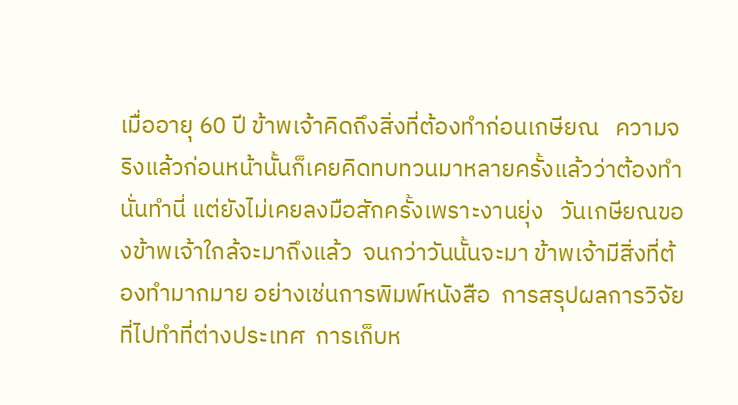เมื่ออายุ 60 ปี ข้าพเจ้าคิดถึงสิ่งที่ต้องทำก่อนเกษียณ   ความจริงแล้วก่อนหน้านั้นก็เคยคิดทบทวนมาหลายครั้งแล้วว่าต้องทำนั่นทำนี่ แต่ยังไม่เคยลงมือสักครั้งเพราะงานยุ่ง   วันเกษียณของข้าพเจ้าใกล้จะมาถึงแล้ว  จนกว่าวันนั้นจะมา ข้าพเจ้ามีสิ่งที่ต้องทำมากมาย อย่างเช่นการพิมพ์หนังสือ  การสรุปผลการวิจัยที่ไปทำที่ต่างประเทศ  การเก็บห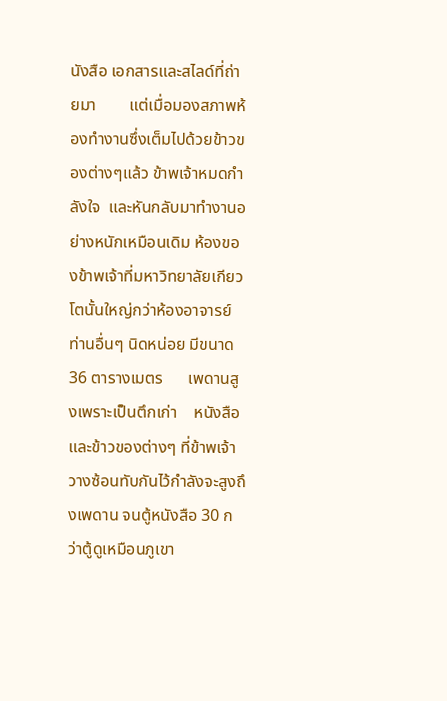นังสือ เอกสารและสไลด์ที่ถ่ายมา        แต่เมื่อมองสภาพห้องทำงานซึ่งเต็มไปด้วยข้าวของต่างๆแล้ว ข้าพเจ้าหมดกำลังใจ  และหันกลับมาทำงานอย่างหนักเหมือนเดิม ห้องของข้าพเจ้าที่มหาวิทยาลัยเกียวโตนั้นใหญ่กว่าห้องอาจารย์ท่านอื่นๆ นิดหน่อย มีขนาด  36 ตารางเมตร      เพดานสูงเพราะเป็นตึกเก่า    หนังสือและข้าวของต่างๆ ที่ข้าพเจ้าวางซ้อนทับกันไว้กำลังจะสูงถึงเพดาน จนตู้หนังสือ 30 กว่าตู้ดูเหมือนภูเขา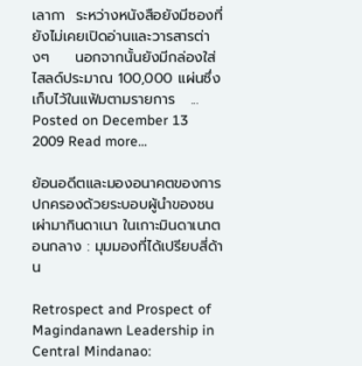เลากา  ระหว่างหนังสือยังมีซองที่ยังไม่เคยเปิดอ่านและวารสารต่างๆ     นอกจากนั้นยังมีกล่องใส่ไสลด์ประมาณ 100,000 แผ่นซึ่งเก็บไว้ในแฟ้มตามรายการ   ...
Posted on December 13 2009 Read more...

ย้อนอดีตและมองอนาคตของการปกครองด้วยระบอบผู้นำของชนเผ่ามากินดาเนา ในเกาะมินดาเนาตอนกลาง : มุมมองที่ได้เปรียบสี่ด้าน

Retrospect and Prospect of Magindanawn Leadership in Central Mindanao: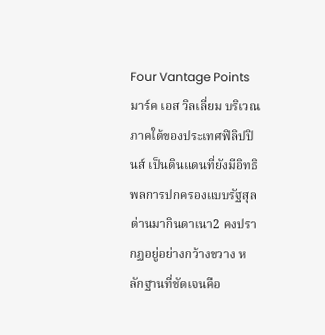Four Vantage Pointsมาร์ค เอส วิลเลี่ยม บริเวณภาคใต้ของประเทศฟิลิปปินส์ เป็นดินแดนที่ยังมีอิทธิพลการปกครองแบบรัฐสุลต่านมากินดาเนา2 คงปรากฏอยู่อย่างกว้างขวาง หลักฐานที่ชัดเจนคือ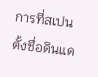การที่สเปนตั้งชื่อดินแด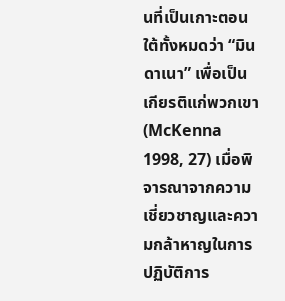นที่เป็นเกาะตอนใต้ทั้งหมดว่า “มินดาเนา” เพื่อเป็นเกียรติแก่พวกเขา (McKenna 1998, 27) เมื่อพิจารณาจากความเชี่ยวชาญและความกล้าหาญในการปฏิบัติการ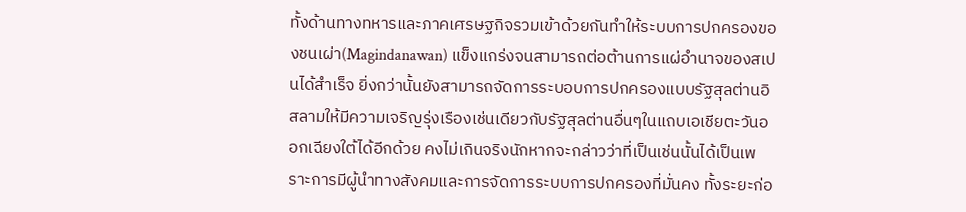ทั้งด้านทางทหารและภาคเศรษฐกิจรวมเข้าด้วยกันทำให้ระบบการปกครองของชนเผ่า(Magindanawan) แข็งแกร่งจนสามารถต่อต้านการแผ่อำนาจของสเปนได้สำเร็จ ยิ่งกว่านั้นยังสามารถจัดการระบอบการปกครองแบบรัฐสุลต่านอิสลามให้มีความเจริญรุ่งเรืองเช่นเดียวกับรัฐสุลต่านอื่นๆในแถบเอเชียตะวันออกเฉียงใต้ได้อีกด้วย คงไม่เกินจริงนักหากจะกล่าวว่าที่เป็นเช่นนั้นได้เป็นเพราะการมีผู้นำทางสังคมและการจัดการระบบการปกครองที่มั่นคง ทั้งระยะก่อ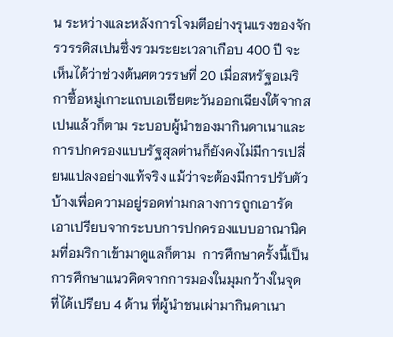น ระหว่างและหลังการโจมตีอย่างรุนแรงของจักรวรรดิสเปนซึ่งรวมระยะเวลาเกือบ 400 ปี จะเห็นได้ว่าช่วงต้นศตวรรษที่ 20 เมื่อสหรัฐอเมริกาซื้อหมู่เกาะแถบเอเชียตะวันออกเฉียงใต้จากสเปนแล้วก็ตาม ระบอบผู้นำของมากินดาเนาและการปกครองแบบรัฐสุลต่านก็ยังคงไม่มีการเปลี่ยนแปลงอย่างแท้จริง แม้ว่าจะต้องมีการปรับตัวบ้างเพื่อความอยู่รอดท่ามกลางการถูกเอารัดเอาเปรียบจากระบบการปกครองแบบอาณานิคมที่อมริกาเข้ามาดูแลก็ตาม  การศึกษาครั้งนี้เป็นการศึกษาแนวคิดจากการมองในมุมกว้างในจุดที่ได้เปรียบ 4 ด้าน ที่ผู้นำชนเผ่ามากินดาเนา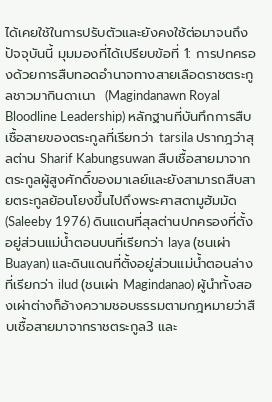ได้เคยใช้ในการปรับตัวและยังคงใช้ต่อมาจนถึงปัจจุบันนี้ มุมมองที่ได้เปรียบข้อที่ 1: การปกครองด้วยการสืบทอดอำนาจทางสายเลือดราชตระกูลชาวมากินดาเนา  (Magindanawn Royal Bloodline Leadership) หลักฐานที่บันทึกการสืบเชื้อสายของตระกูลที่เรียกว่า tarsila ปรากฎว่าสุลต่าน Sharif Kabungsuwan สืบเชื้อสายมาจากตระกูลผู้สูงศักดิ์ของมาเลย์และยังสามารถสืบสายตระกูลย้อนโยงขึ้นไปถึงพระศาสดามูฮัมมัด (Saleeby 1976) ดินแดนที่สุลต่านปกครองที่ตั้งอยู่ส่วนแม่น้ำตอนบนที่เรียกว่า laya (ชนเผ่า Buayan) และดินแดนที่ตั้งอยู่ส่วนแม่น้ำตอนล่างที่เรียกว่า ilud (ชนเผ่า Magindanao) ผู้นำทั้งสองเผ่าต่างก็อ้างความชอบธรรมตามกฎหมายว่าสืบเชื้อสายมาจากราชตระกูล3 และ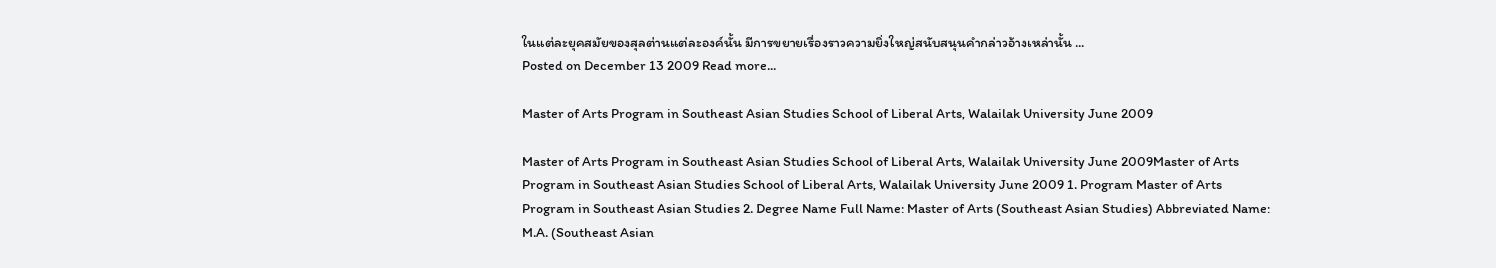ในแต่ละยุคสมัยของสุลต่านแต่ละองค์นั้น มีการขยายเรื่องราวความยิ่งใหญ่สนับสนุนคำกล่าวอ้างเหล่านั้น ...
Posted on December 13 2009 Read more...

Master of Arts Program in Southeast Asian Studies School of Liberal Arts, Walailak University June 2009

Master of Arts Program in Southeast Asian Studies School of Liberal Arts, Walailak University June 2009Master of Arts Program in Southeast Asian Studies School of Liberal Arts, Walailak University June 2009 1. Program Master of Arts Program in Southeast Asian Studies 2. Degree Name Full Name: Master of Arts (Southeast Asian Studies) Abbreviated Name: M.A. (Southeast Asian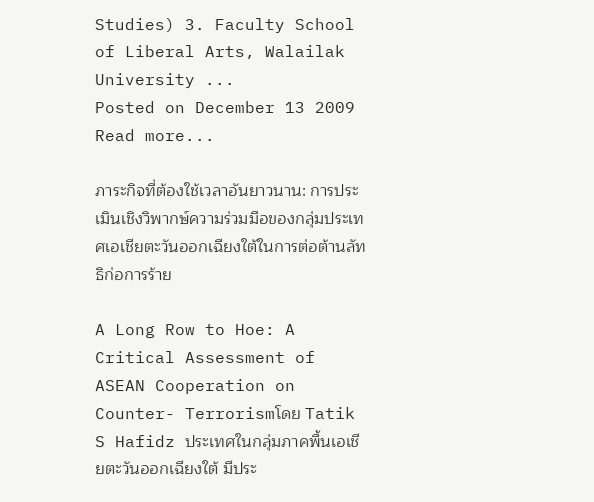Studies) 3. Faculty School of Liberal Arts, Walailak University ...
Posted on December 13 2009 Read more...

ภาระกิจที่ต้องใช้เวลาอันยาวนาน: การประเมินเชิงวิพากษ์ความร่วมมือของกลุ่มประเทศเอเชียตะวันออกเฉียงใต้ในการต่อต้านลัทธิก่อการร้าย

A Long Row to Hoe: A Critical Assessment of ASEAN Cooperation on Counter- Terrorismโดย Tatik S Hafidz ประเทศในกลุ่มภาคพื้นเอเชียตะวันออกเฉียงใต้ มีประ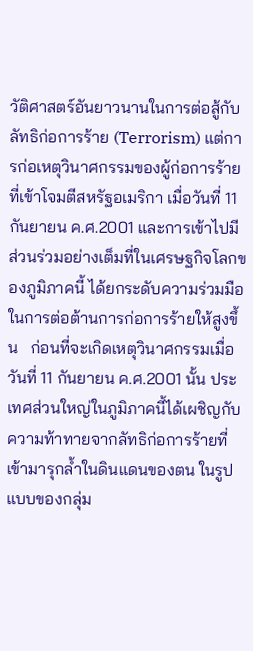วัติศาสตร์อันยาวนานในการต่อสู้กับลัทธิก่อการร้าย (Terrorism) แต่การก่อเหตุวินาศกรรมของผู้ก่อการร้ายที่เข้าโจมตีสหรัฐอเมริกา เมื่อวันที่ 11 กันยายน ค.ศ.2001 และการเข้าไปมีส่วนร่วมอย่างเต็มที่ในเศรษฐกิจโลกของภูมิภาคนี้ ได้ยกระดับความร่วมมือในการต่อต้านการก่อการร้ายให้สูงขึ้น   ก่อนที่จะเกิดเหตุวินาศกรรมเมื่อวันที่ 11 กันยายน ค.ศ.2001 นั้น ประเทศส่วนใหญ่ในภูมิภาคนี้ได้เผชิญกับความท้าทายจากลัทธิก่อการร้ายที่เข้ามารุกล้ำในดินแดนของตน ในรูปแบบของกลุ่ม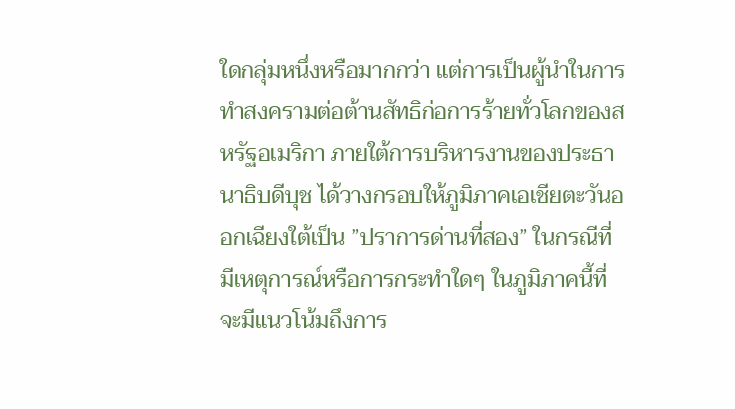ใดกลุ่มหนึ่งหรือมากกว่า แต่การเป็นผู้นำในการทำสงครามต่อต้านสัทธิก่อการร้ายทั่วโลกของสหรัฐอเมริกา ภายใต้การบริหารงานของประธานาธิบดีบุช ได้วางกรอบให้ภูมิภาคเอเชียตะวันออกเฉียงใต้เป็น ”ปราการด่านที่สอง” ในกรณีที่มีเหตุการณ์หรือการกระทำใดๆ ในภูมิภาคนี้ที่จะมีแนวโน้มถึงการ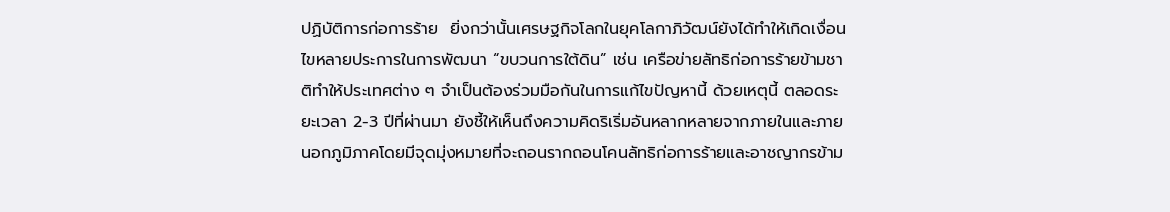ปฏิบัติการก่อการร้าย  ยิ่งกว่านั้นเศรษฐกิจโลกในยุคโลกาภิวัฒน์ยังได้ทำให้เกิดเงื่อนไขหลายประการในการพัฒนา “ขบวนการใต้ดิน” เช่น เครือข่ายลัทธิก่อการร้ายข้ามชาติทำให้ประเทศต่าง ๆ จำเป็นต้องร่วมมือกันในการแก้ไขปัญหานี้ ด้วยเหตุนี้ ตลอดระยะเวลา 2-3 ปีที่ผ่านมา ยังชี้ให้เห็นถึงความคิดริเริ่มอันหลากหลายจากภายในและภายนอกภูมิภาคโดยมีจุดมุ่งหมายที่จะถอนรากถอนโคนลัทธิก่อการร้ายและอาชญากรข้าม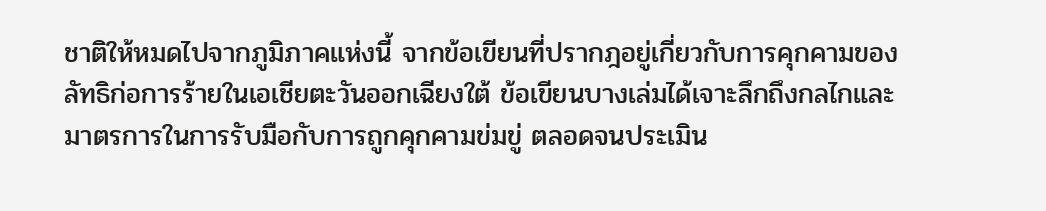ชาติให้หมดไปจากภูมิภาคแห่งนี้ จากข้อเขียนที่ปรากฎอยู่เกี่ยวกับการคุกคามของลัทธิก่อการร้ายในเอเชียตะวันออกเฉียงใต้ ข้อเขียนบางเล่มได้เจาะลึกถึงกลไกและมาตรการในการรับมือกับการถูกคุกคามข่มขู่ ตลอดจนประเมิน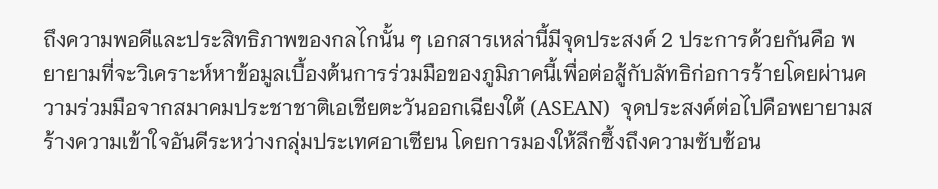ถึงความพอดีและประสิทธิภาพของกลไกนั้น ๆ เอกสารเหล่านี้มีจุดประสงค์ 2 ประการด้วยกันคือ พยายามที่จะวิเคราะห์หาข้อมูลเบื้องต้นการร่วมมือของภูมิภาคนี้เพื่อต่อสู้กับลัทธิก่อการร้ายโดยผ่านความร่วมมือจากสมาคมประชาชาติเอเชียตะวันออกเฉียงใต้ (ASEAN)  จุดประสงค์ต่อไปคือพยายามสร้างความเข้าใจอันดีระหว่างกลุ่มประเทศอาเซียน โดยการมองให้ลึกซึ้งถึงความซับซ้อน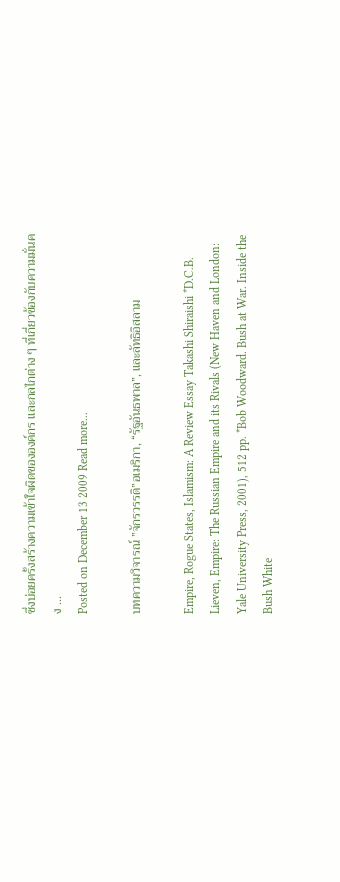ซึ่งบ่อยครั้งสร้างความเข้าใจผิดขององค์กร และกลไกต่าง ๆ ที่เกี่ยวข้องกับความมั่นคง ...
Posted on December 13 2009 Read more...

บทความวิจารณ์ ”จักรวรรดิ”อเมริกา, “รัฐอันธพาล”, และลัทธิอิสลาม

Empire, Rogue States, Islamism: A Review Essay Takashi Shiraishi *D.C.B. Lieven, Empire: The Russian Empire and its Rivals (New Haven and London: Yale University Press, 2001), 512 pp. *Bob Woodward. Bush at War. Inside the Bush White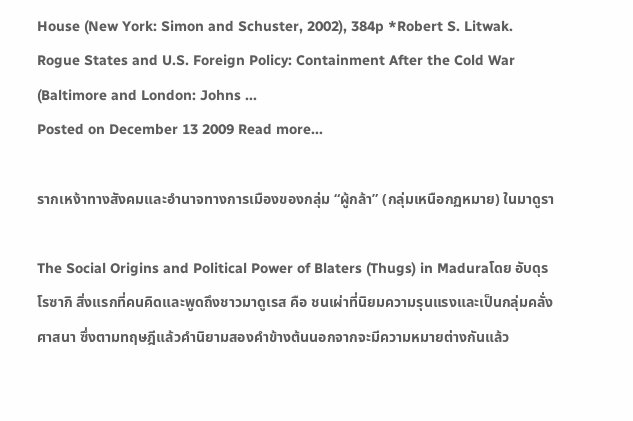House (New York: Simon and Schuster, 2002), 384p *Robert S. Litwak. Rogue States and U.S. Foreign Policy: Containment After the Cold War (Baltimore and London: Johns ...
Posted on December 13 2009 Read more...

รากเหง้าทางสังคมและอำนาจทางการเมืองของกลุ่ม “ผู้กล้า” (กลุ่มเหนือกฏหมาย) ในมาดูรา

The Social Origins and Political Power of Blaters (Thugs) in Maduraโดย อับดุร โรซากิ สิ่งแรกที่คนคิดและพูดถึงชาวมาดูเรส คือ ชนเผ่าที่นิยมความรุนแรงและเป็นกลุ่มคลั่งศาสนา ซึ่งตามทฤษฎีแล้วคำนิยามสองคำข้างต้นนอกจากจะมีความหมายต่างกันแล้ว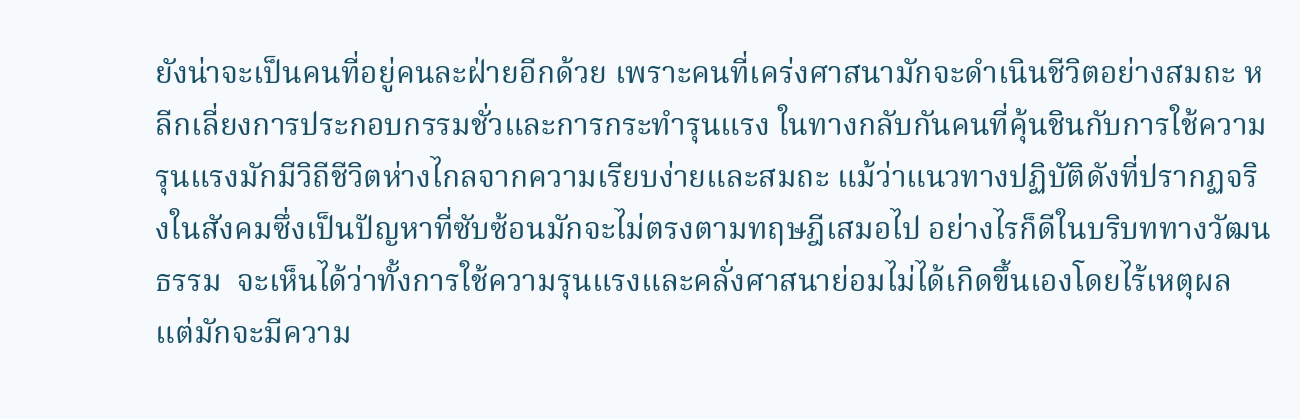ยังน่าจะเป็นคนที่อยู่คนละฝ่ายอีกด้วย เพราะคนที่เคร่งศาสนามักจะดำเนินชีวิตอย่างสมถะ หลีกเลี่ยงการประกอบกรรมชั่วและการกระทำรุนแรง ในทางกลับกันคนที่คุ้นชินกับการใช้ความรุนแรงมักมีวิถีชีวิตห่างไกลจากความเรียบง่ายและสมถะ แม้ว่าแนวทางปฏิบัติดังที่ปรากฏจริงในสังคมซึ่งเป็นปัญหาที่ซับซ้อนมักจะไม่ตรงตามทฤษฎีเสมอไป อย่างไรก็ดีในบริบททางวัฒนธรรม  จะเห็นได้ว่าทั้งการใช้ความรุนแรงและคลั่งศาสนาย่อมไม่ได้เกิดขึ้นเองโดยไร้เหตุผล แต่มักจะมีความ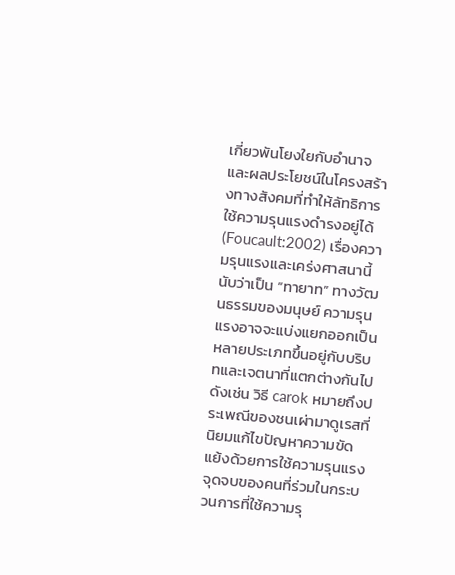เกี่ยวพันโยงใยกับอำนาจและผลประโยชน์ในโครงสร้างทางสังคมที่ทำให้ลัทธิการใช้ความรุนแรงดำรงอยู่ได้(Foucault:2002) เรื่องความรุนแรงและเคร่งศาสนานี้นับว่าเป็น “ทายาท” ทางวัฒนธรรมของมนุษย์ ความรุนแรงอาจจะแบ่งแยกออกเป็นหลายประเภทขึ้นอยู่กับบริบทและเจตนาที่แตกต่างกันไป ดังเช่น วิธี carok หมายถึงประเพณีของชนเผ่ามาดูเรสที่นิยมแก้ไขปัญหาความขัดแย้งด้วยการใช้ความรุนแรง  จุดจบของคนที่ร่วมในกระบวนการที่ใช้ความรุ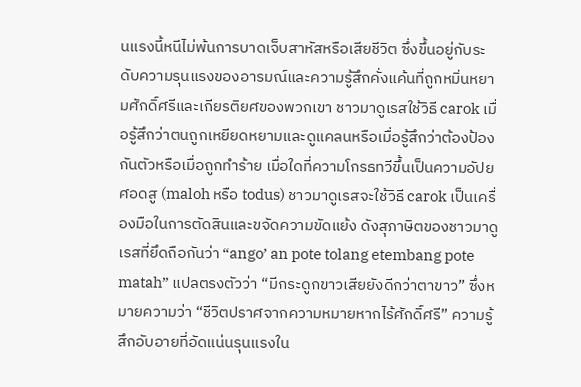นแรงนี้หนีไม่พ้นการบาดเจ็บสาหัสหรือเสียชีวิต ซึ่งขึ้นอยู่กับระดับความรุนแรงของอารมณ์และความรู้สึกคั่งแค้นที่ถูกหมิ่นหยามศักดิ์ศรีและเกียรติยศของพวกเขา ชาวมาดูเรสใช้วิธี carok เมื่อรู้สึกว่าตนถูกเหยียดหยามและดูแคลนหรือเมื่อรู้สึกว่าต้องป้องกันตัวหรือเมื่อถูกทำร้าย เมื่อใดที่ความโกรธทวีขึ้นเป็นความอัปยศอดสู (maloh หรือ todus) ชาวมาดูเรสจะใช้วิธี carok เป็นเครื่องมือในการตัดสินและขจัดความขัดแย้ง ดังสุภาษิตของชาวมาดูเรสที่ยึดถือกันว่า “ango’ an pote tolang etembang pote matah” แปลตรงตัวว่า “มีกระดูกขาวเสียยังดีกว่าตาขาว” ซึ่งหมายความว่า “ชีวิตปราศจากความหมายหากไร้ศักดิ์ศรี” ความรู้สึกอับอายที่อัดแน่นรุนแรงใน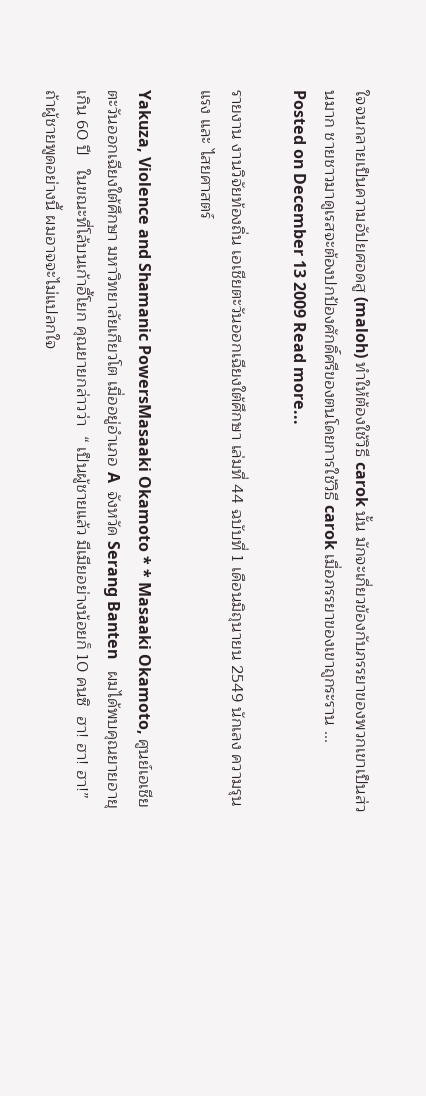ใจจนกลายเป็นความอัปยศอดสู (maloh) ทำให้ต้องใช้วิธี carok นั้น มักจะเกี่ยวข้องกับภรรยาของพวกเขาเป็นส่วนมาก ชายชาวมาดูเรสจะต้องปกป้องศักดิ์ศรีของตนโดยการใช้วิธี carok เมื่อภรรยาของเขาถูกระราน ...
Posted on December 13 2009 Read more...

รายงาน งานวิจัยท้องถิ่น เอเชียตะวันออกเฉียงใต้ศึกษา เล่มที่ 44 ฉบับที่ 1 เดือนมิถุนายน 2549 นักเลง ความรุนแรง และ ไสยศาสตร์

Yakuza, Violence and Shamanic PowersMasaaki Okamoto * * Masaaki Okamoto, ศูนย์เอเชียตะวันออกเฉียงใต้ศึกษา มหาวิทยาลัยเกียวโต เมื่ออยู่อำเภอ A  จังหวัด Serang Banten   ผมได้พบคุณยายอายุเกิน 60 ปี   ในขณะที่โล้บนเก้าอี้โยก คุณยายกล่าวว่า  “ เป็นผู้ชายแล้ว มีเมียอย่างน้อยก็ 10 คนซิ  ฮา! ฮา! ฮา!”    ถ้าผู้ชายพูดอย่างนี้ ผมอาจจะไม่แปลกใจ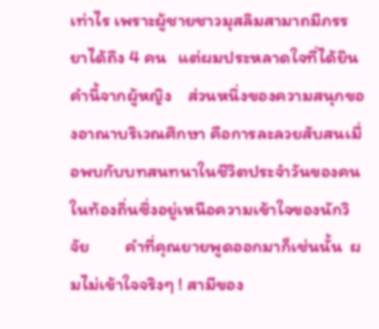เท่าไร เพราะผู้ชายชาวมุสลิมสามาถมีภรรยาได้ถึง 4 คน   แต่ผมประหลาดใจที่ได้ยินคำนี้จากผู้หญิง    ส่วนหนึ่งของความสนุกของอาณาบริเวณศึกษา คือการละลวยสับสนเมื่อพบกับบทสนทนาในชีวิตประจำวันของคนในท้องถิ่นซึ่งอยู่เหนือความเข้าใจของนักวิจัย         คำที่คุณยายพูดออกมาก็เช่นนั้น  ผมไม่เข้าใจจริงๆ ! สามีของ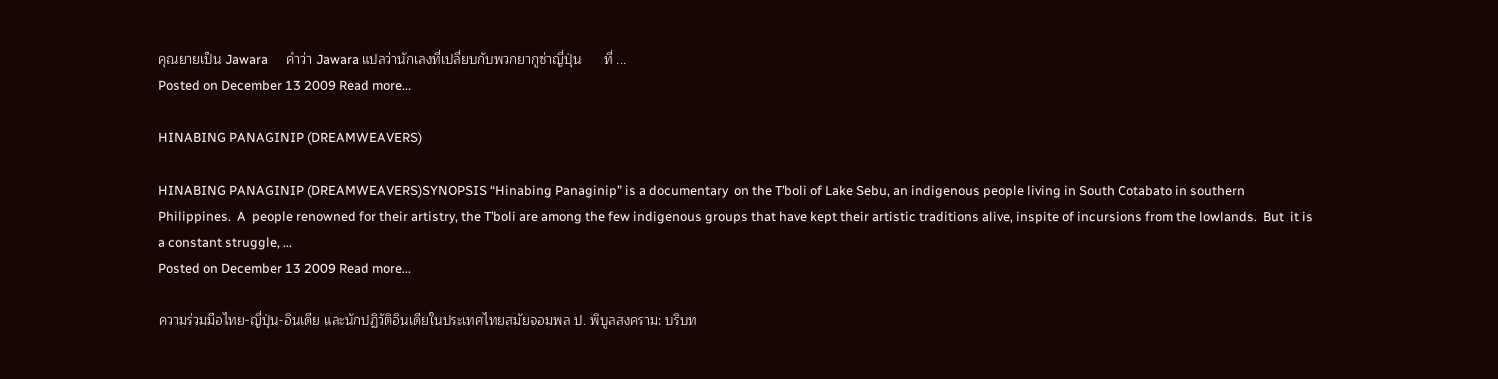คุณยายเป็น Jawara      คำว่า Jawara แปลว่านักเลงที่เปลี่ยบกับพวกยากูซ่าญี่ปุ่น      ที่ ...
Posted on December 13 2009 Read more...

HINABING PANAGINIP (DREAMWEAVERS)

HINABING PANAGINIP (DREAMWEAVERS)SYNOPSIS “Hinabing Panaginip” is a documentary  on the T’boli of Lake Sebu, an indigenous people living in South Cotabato in southern Philippines.  A  people renowned for their artistry, the T’boli are among the few indigenous groups that have kept their artistic traditions alive, inspite of incursions from the lowlands.  But  it is a constant struggle, ...
Posted on December 13 2009 Read more...

ความร่วมมือไทย-ญี่ปุ่น-อินเดีย และนักปฏิวัติอินเดียในประเทศไทยสมัยจอมพล ป. พิบูลสงคราม: บริบท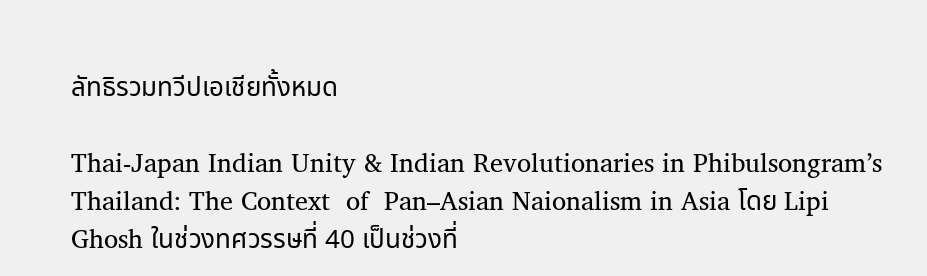ลัทธิรวมทวีปเอเชียทั้งหมด

Thai-Japan Indian Unity & Indian Revolutionaries in Phibulsongram’s Thailand: The Context  of  Pan–Asian Naionalism in Asia โดย Lipi Ghosh ในช่วงทศวรรษที่ 40 เป็นช่วงที่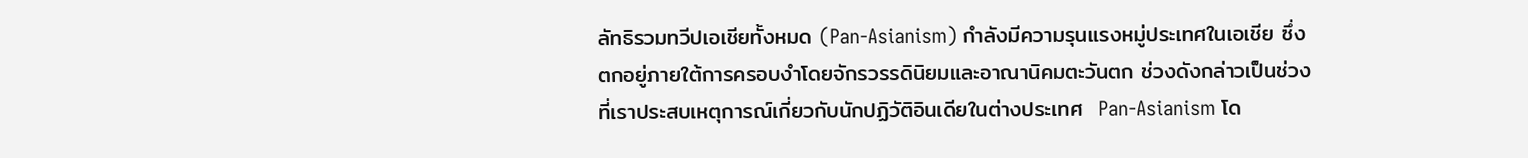ลัทธิรวมทวีปเอเชียทั้งหมด (Pan-Asianism) กำลังมีความรุนแรงหมู่ประเทศในเอเชีย ซึ่งตกอยู่ภายใต้การครอบงำโดยจักรวรรดินิยมและอาณานิคมตะวันตก ช่วงดังกล่าวเป็นช่วงที่เราประสบเหตุการณ์เกี่ยวกับนักปฏิวัติอินเดียในต่างประเทศ  Pan-Asianism โด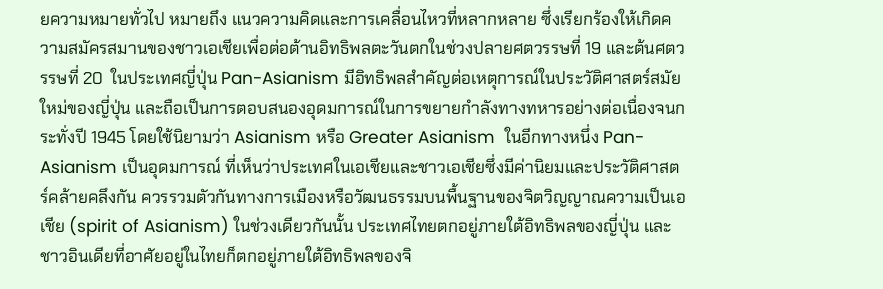ยความหมายทั่วไป หมายถึง แนวความคิดและการเคลื่อนไหวที่หลากหลาย ซึ่งเรียกร้องให้เกิดความสมัครสมานของชาวเอเชียเพื่อต่อต้านอิทธิพลตะวันตกในช่วงปลายศตวรรษที่ 19 และต้นศตวรรษที่ 20  ในประเทศญี่ปุ่น Pan-Asianism มีอิทธิพลสำคัญต่อเหตุการณ์ในประวัติศาสตร์สมัยใหม่ของญี่ปุ่น และถือเป็นการตอบสนองอุดมการณ์ในการขยายกำลังทางทหารอย่างต่อเนื่องจนกระทั่งปี 1945 โดยใช้นิยามว่า Asianism หรือ Greater Asianism  ในอีกทางหนึ่ง Pan-Asianism เป็นอุดมการณ์ ที่เห็นว่าประเทศในเอเชียและชาวเอเชียซึ่งมีค่านิยมและประวัติศาสตร์คล้ายคลึงกัน ควรรวมตัวกันทางการเมืองหรือวัฒนธรรมบนพื้นฐานของจิตวิญญาณความเป็นเอเชีย (spirit of Asianism) ในช่วงเดียวกันนั้น ประเทศไทยตกอยู่ภายใต้อิทธิพลของญี่ปุ่น และชาวอินเดียที่อาศัยอยู่ในไทยก็ตกอยู่ภายใต้อิทธิพลของจิ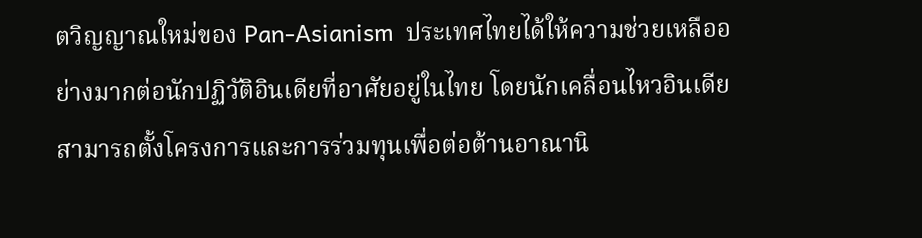ตวิญญาณใหม่ของ Pan-Asianism  ประเทศไทยได้ให้ความช่วยเหลืออย่างมากต่อนักปฏิวัติอินเดียที่อาศัยอยู่ในไทย โดยนักเคลื่อนไหวอินเดียสามารถตั้งโครงการและการร่วมทุนเพื่อต่อต้านอาณานิ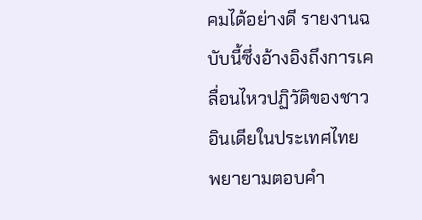คมได้อย่างดี รายงานฉบับนี้ซึ่งอ้างอิงถึงการเคลื่อนไหวปฏิวัติของชาวอินเดียในประเทศไทย พยายามตอบคำ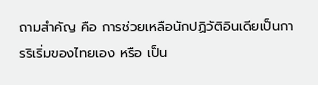ถามสำคัญ คือ การช่วยเหลือนักปฏิวัติอินเดียเป็นการริเริ่มของไทยเอง หรือ เป็น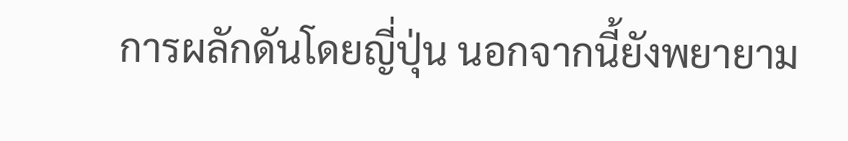การผลักดันโดยญี่ปุ่น นอกจากนี้ยังพยายาม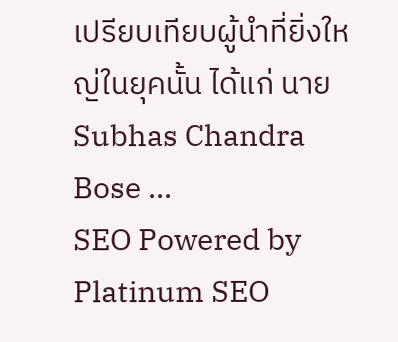เปรียบเทียบผู้นำที่ยิ่งใหญ่ในยุคนั้น ได้แก่ นาย Subhas Chandra Bose ...
SEO Powered by Platinum SEO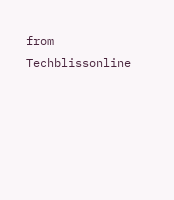from Techblissonline